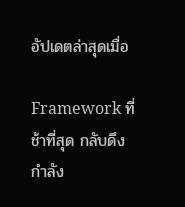อัปเดตล่าสุดเมื่อ

Framework ที่ช้าที่สุด กลับดึงกำลัง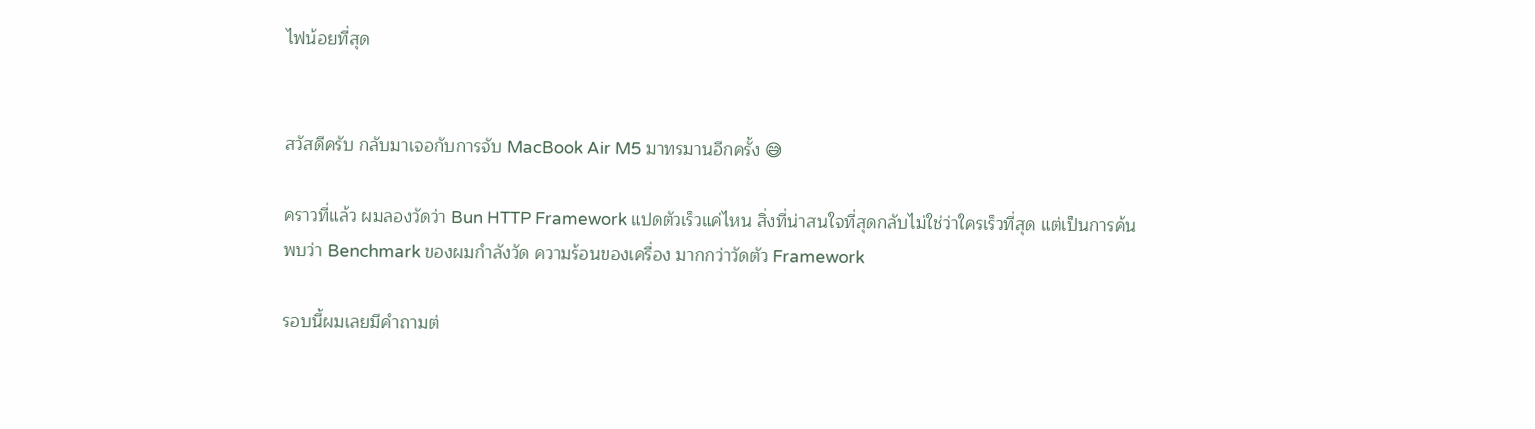ไฟน้อยที่สุด


สวัสดีครับ กลับมาเจอกับการจับ MacBook Air M5 มาทรมานอีกครั้ง 😅

คราวที่แล้ว ผมลองวัดว่า Bun HTTP Framework แปดตัวเร็วแค่ไหน สิ่งที่น่าสนใจที่สุดกลับไม่ใช่ว่าใครเร็วที่สุด แต่เป็นการค้นพบว่า Benchmark ของผมกำลังวัด ความร้อนของเครื่อง มากกว่าวัดตัว Framework

รอบนี้ผมเลยมีคำถามต่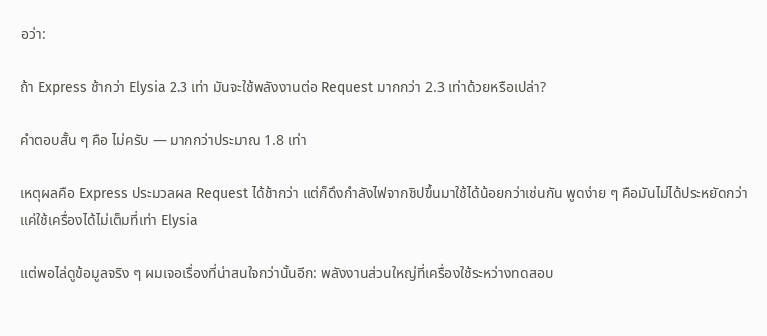อว่า:

ถ้า Express ช้ากว่า Elysia 2.3 เท่า มันจะใช้พลังงานต่อ Request มากกว่า 2.3 เท่าด้วยหรือเปล่า?

คำตอบสั้น ๆ คือ ไม่ครับ — มากกว่าประมาณ 1.8 เท่า

เหตุผลคือ Express ประมวลผล Request ได้ช้ากว่า แต่ก็ดึงกำลังไฟจากชิปขึ้นมาใช้ได้น้อยกว่าเช่นกัน พูดง่าย ๆ คือมันไม่ได้ประหยัดกว่า แค่ใช้เครื่องได้ไม่เต็มที่เท่า Elysia

แต่พอไล่ดูข้อมูลจริง ๆ ผมเจอเรื่องที่น่าสนใจกว่านั้นอีก: พลังงานส่วนใหญ่ที่เครื่องใช้ระหว่างทดสอบ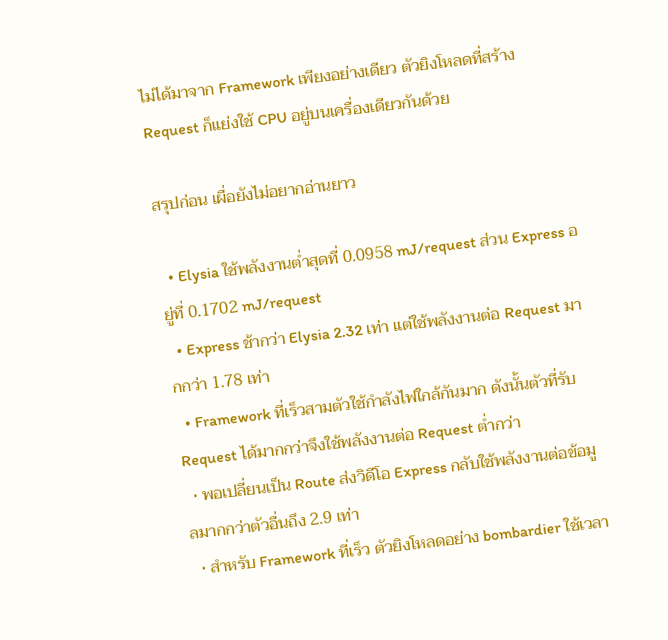ไม่ได้มาจาก Framework เพียงอย่างเดียว ตัวยิงโหลดที่สร้าง Request ก็แย่งใช้ CPU อยู่บนเครื่องเดียวกันด้วย

สรุปก่อน เผื่อยังไม่อยากอ่านยาว

  • Elysia ใช้พลังงานต่ำสุดที่ 0.0958 mJ/request ส่วน Express อยู่ที่ 0.1702 mJ/request
  • Express ช้ากว่า Elysia 2.32 เท่า แต่ใช้พลังงานต่อ Request มากกว่า 1.78 เท่า
  • Framework ที่เร็วสามตัวใช้กำลังไฟใกล้กันมาก ดังนั้นตัวที่รับ Request ได้มากกว่าจึงใช้พลังงานต่อ Request ต่ำกว่า
  • พอเปลี่ยนเป็น Route ส่งวิดีโอ Express กลับใช้พลังงานต่อข้อมูลมากกว่าตัวอื่นถึง 2.9 เท่า
  • สำหรับ Framework ที่เร็ว ตัวยิงโหลดอย่าง bombardier ใช้เวลา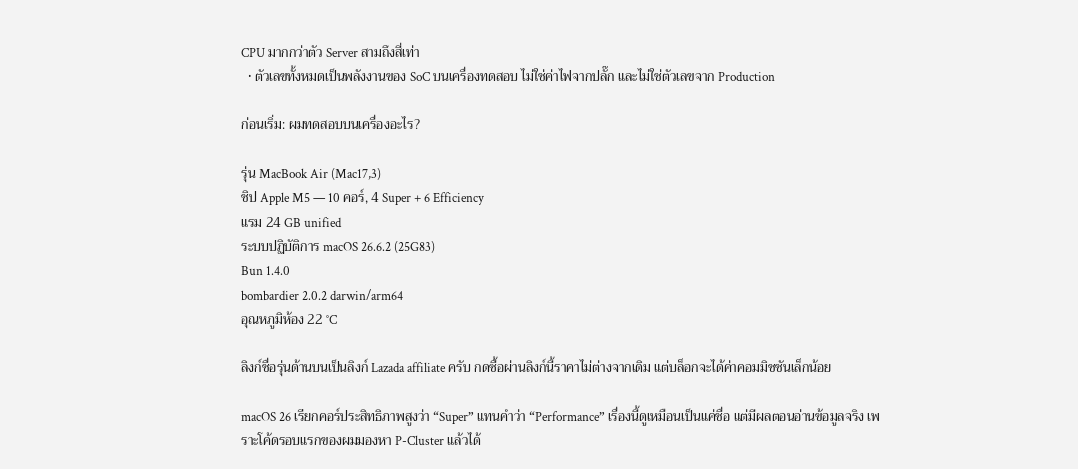CPU มากกว่าตัว Server สามถึงสี่เท่า
  • ตัวเลขทั้งหมดเป็นพลังงานของ SoC บนเครื่องทดสอบ ไม่ใช่ค่าไฟจากปลั๊ก และไม่ใช่ตัวเลขจาก Production

ก่อนเริ่ม: ผมทดสอบบนเครื่องอะไร?

รุ่น MacBook Air (Mac17,3)
ชิป Apple M5 — 10 คอร์, 4 Super + 6 Efficiency
แรม 24 GB unified
ระบบปฏิบัติการ macOS 26.6.2 (25G83)
Bun 1.4.0
bombardier 2.0.2 darwin/arm64
อุณหภูมิห้อง 22 °C

ลิงก์ชื่อรุ่นด้านบนเป็นลิงก์ Lazada affiliate ครับ กดซื้อผ่านลิงก์นี้ราคาไม่ต่างจากเดิม แต่บล็อกจะได้ค่าคอมมิชชันเล็กน้อย

macOS 26 เรียกคอร์ประสิทธิภาพสูงว่า “Super” แทนคำว่า “Performance” เรื่องนี้ดูเหมือนเป็นแค่ชื่อ แต่มีผลตอนอ่านข้อมูลจริง เพราะโค้ดรอบแรกของผมมองหา P-Cluster แล้วได้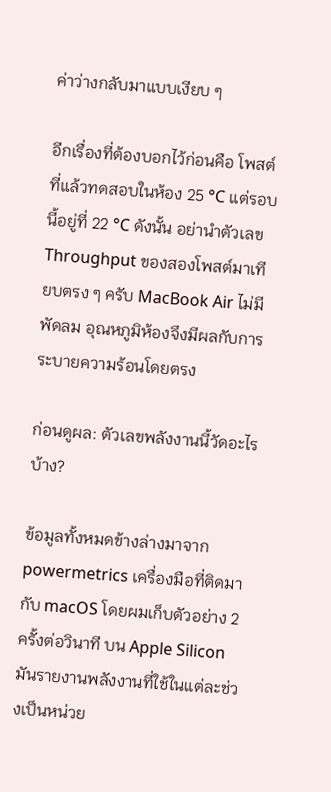ค่าว่างกลับมาแบบเงียบ ๆ

อีกเรื่องที่ต้องบอกไว้ก่อนคือ โพสต์ที่แล้วทดสอบในห้อง 25 °C แต่รอบนี้อยู่ที่ 22 °C ดังนั้น อย่านำตัวเลข Throughput ของสองโพสต์มาเทียบตรง ๆ ครับ MacBook Air ไม่มีพัดลม อุณหภูมิห้องจึงมีผลกับการระบายความร้อนโดยตรง

ก่อนดูผล: ตัวเลขพลังงานนี้วัดอะไรบ้าง?

ข้อมูลทั้งหมดข้างล่างมาจาก powermetrics เครื่องมือที่ติดมากับ macOS โดยผมเก็บตัวอย่าง 2 ครั้งต่อวินาที บน Apple Silicon มันรายงานพลังงานที่ใช้ในแต่ละช่วงเป็นหน่วย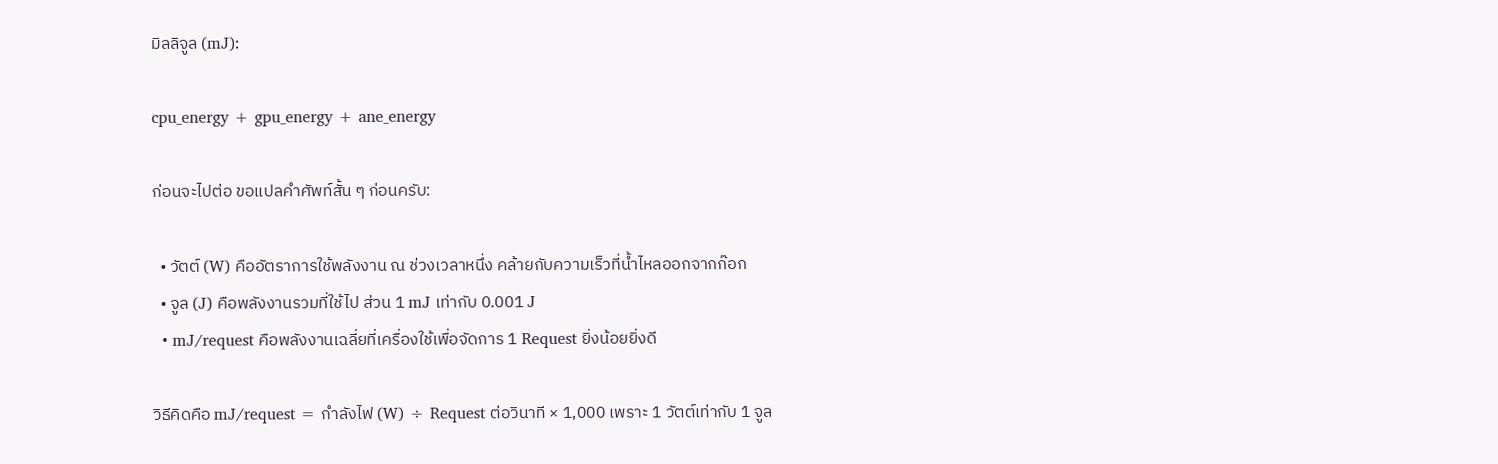มิลลิจูล (mJ):

cpu_energy + gpu_energy + ane_energy

ก่อนจะไปต่อ ขอแปลคำศัพท์สั้น ๆ ก่อนครับ:

  • วัตต์ (W) คืออัตราการใช้พลังงาน ณ ช่วงเวลาหนึ่ง คล้ายกับความเร็วที่น้ำไหลออกจากก๊อก
  • จูล (J) คือพลังงานรวมที่ใช้ไป ส่วน 1 mJ เท่ากับ 0.001 J
  • mJ/request คือพลังงานเฉลี่ยที่เครื่องใช้เพื่อจัดการ 1 Request ยิ่งน้อยยิ่งดี

วิธีคิดคือ mJ/request = กำลังไฟ (W) ÷ Request ต่อวินาที × 1,000 เพราะ 1 วัตต์เท่ากับ 1 จูล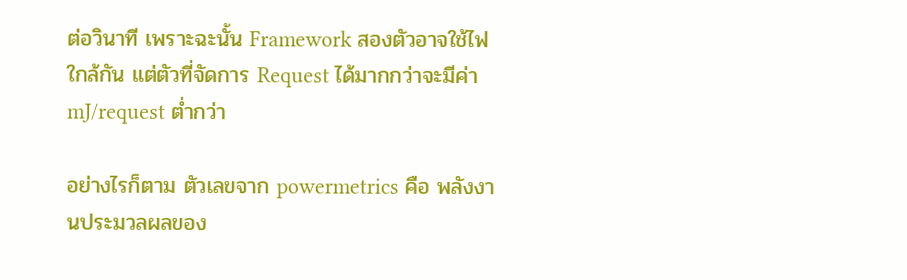ต่อวินาที เพราะฉะนั้น Framework สองตัวอาจใช้ไฟใกล้กัน แต่ตัวที่จัดการ Request ได้มากกว่าจะมีค่า mJ/request ต่ำกว่า

อย่างไรก็ตาม ตัวเลขจาก powermetrics คือ พลังงานประมวลผลของ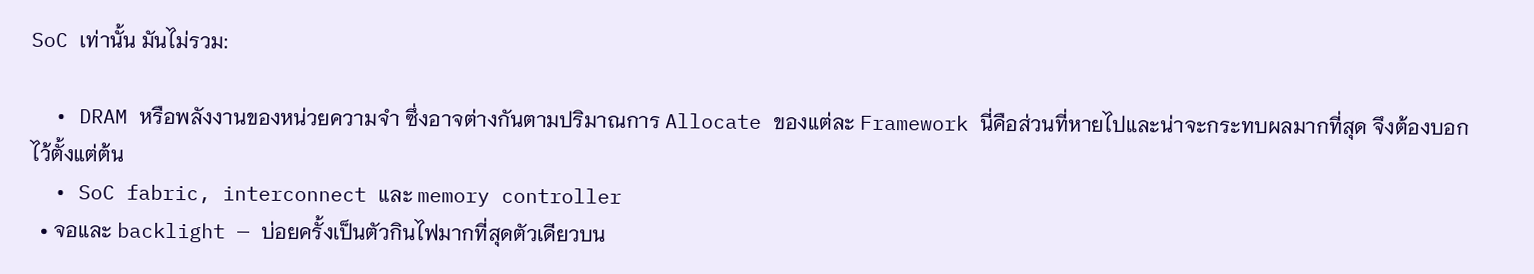SoC เท่านั้น มันไม่รวม:

  • DRAM หรือพลังงานของหน่วยความจำ ซึ่งอาจต่างกันตามปริมาณการ Allocate ของแต่ละ Framework นี่คือส่วนที่หายไปและน่าจะกระทบผลมากที่สุด จึงต้องบอกไว้ตั้งแต่ต้น
  • SoC fabric, interconnect และ memory controller
  • จอและ backlight — บ่อยครั้งเป็นตัวกินไฟมากที่สุดตัวเดียวบน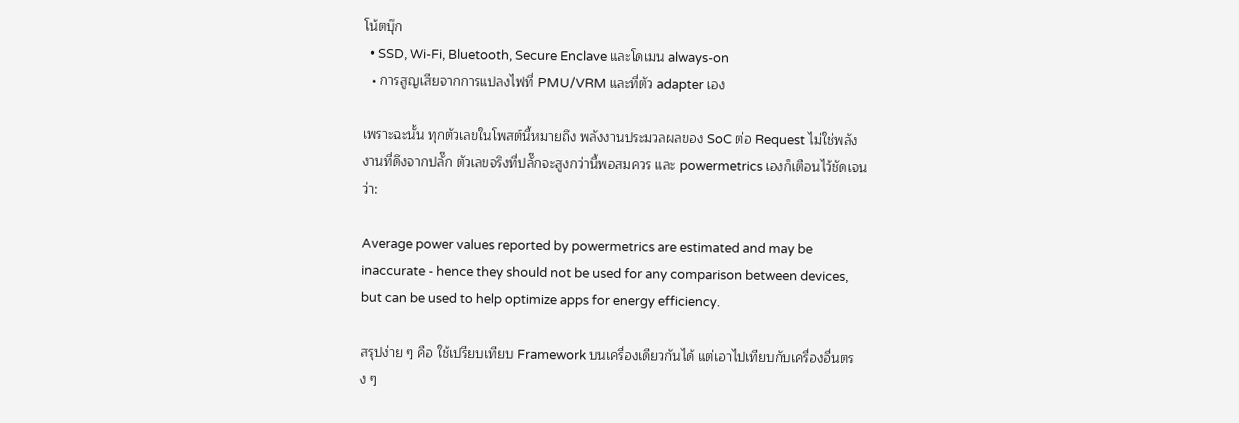โน้ตบุ๊ก
  • SSD, Wi-Fi, Bluetooth, Secure Enclave และโดเมน always-on
  • การสูญเสียจากการแปลงไฟที่ PMU/VRM และที่ตัว adapter เอง

เพราะฉะนั้น ทุกตัวเลขในโพสต์นี้หมายถึง พลังงานประมวลผลของ SoC ต่อ Request ไม่ใช่พลังงานที่ดึงจากปลั๊ก ตัวเลขจริงที่ปลั๊กจะสูงกว่านี้พอสมควร และ powermetrics เองก็เตือนไว้ชัดเจนว่า:

Average power values reported by powermetrics are estimated and may be inaccurate - hence they should not be used for any comparison between devices, but can be used to help optimize apps for energy efficiency.

สรุปง่าย ๆ คือ ใช้เปรียบเทียบ Framework บนเครื่องเดียวกันได้ แต่เอาไปเทียบกับเครื่องอื่นตรง ๆ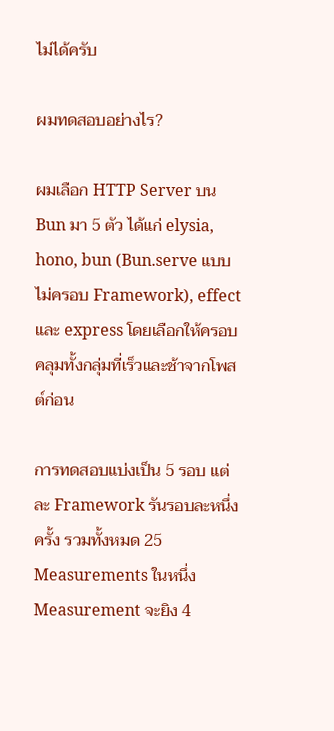ไม่ได้ครับ

ผมทดสอบอย่างไร?

ผมเลือก HTTP Server บน Bun มา 5 ตัว ได้แก่ elysia, hono, bun (Bun.serve แบบไม่ครอบ Framework), effect และ express โดยเลือกให้ครอบคลุมทั้งกลุ่มที่เร็วและช้าจากโพสต์ก่อน

การทดสอบแบ่งเป็น 5 รอบ แต่ละ Framework รันรอบละหนึ่งครั้ง รวมทั้งหมด 25 Measurements ในหนึ่ง Measurement จะยิง 4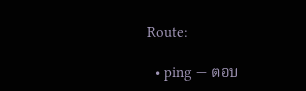Route:

  • ping — ตอบ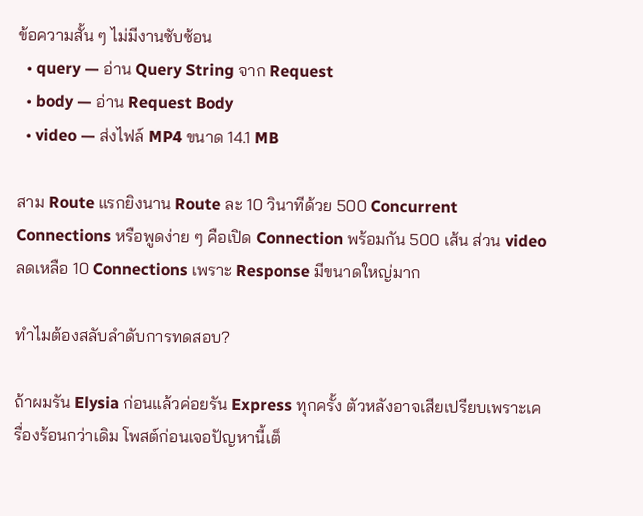ข้อความสั้น ๆ ไม่มีงานซับซ้อน
  • query — อ่าน Query String จาก Request
  • body — อ่าน Request Body
  • video — ส่งไฟล์ MP4 ขนาด 14.1 MB

สาม Route แรกยิงนาน Route ละ 10 วินาทีด้วย 500 Concurrent Connections หรือพูดง่าย ๆ คือเปิด Connection พร้อมกัน 500 เส้น ส่วน video ลดเหลือ 10 Connections เพราะ Response มีขนาดใหญ่มาก

ทำไมต้องสลับลำดับการทดสอบ?

ถ้าผมรัน Elysia ก่อนแล้วค่อยรัน Express ทุกครั้ง ตัวหลังอาจเสียเปรียบเพราะเครื่องร้อนกว่าเดิม โพสต์ก่อนเจอปัญหานี้เต็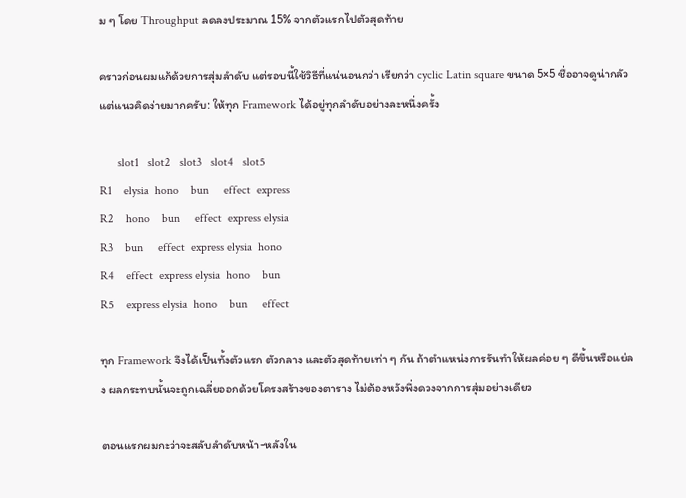ม ๆ โดย Throughput ลดลงประมาณ 15% จากตัวแรกไปตัวสุดท้าย

คราวก่อนผมแก้ด้วยการสุ่มลำดับ แต่รอบนี้ใช้วิธีที่แน่นอนกว่า เรียกว่า cyclic Latin square ขนาด 5×5 ชื่ออาจดูน่ากลัว แต่แนวคิดง่ายมากครับ: ให้ทุก Framework ได้อยู่ทุกลำดับอย่างละหนึ่งครั้ง

      slot1   slot2   slot3   slot4   slot5
R1    elysia  hono    bun     effect  express
R2    hono    bun     effect  express elysia
R3    bun     effect  express elysia  hono
R4    effect  express elysia  hono    bun
R5    express elysia  hono    bun     effect

ทุก Framework จึงได้เป็นทั้งตัวแรก ตัวกลาง และตัวสุดท้ายเท่า ๆ กัน ถ้าตำแหน่งการรันทำให้ผลค่อย ๆ ดีขึ้นหรือแย่ลง ผลกระทบนั้นจะถูกเฉลี่ยออกด้วยโครงสร้างของตาราง ไม่ต้องหวังพึ่งดวงจากการสุ่มอย่างเดียว

ตอนแรกผมกะว่าจะสลับลำดับหน้า-หลังใน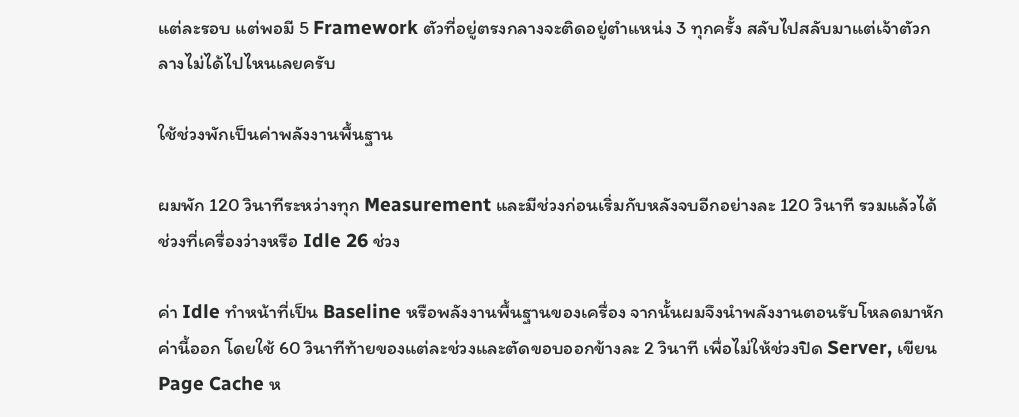แต่ละรอบ แต่พอมี 5 Framework ตัวที่อยู่ตรงกลางจะติดอยู่ตำแหน่ง 3 ทุกครั้ง สลับไปสลับมาแต่เจ้าตัวกลางไม่ได้ไปไหนเลยครับ

ใช้ช่วงพักเป็นค่าพลังงานพื้นฐาน

ผมพัก 120 วินาทีระหว่างทุก Measurement และมีช่วงก่อนเริ่มกับหลังจบอีกอย่างละ 120 วินาที รวมแล้วได้ช่วงที่เครื่องว่างหรือ Idle 26 ช่วง

ค่า Idle ทำหน้าที่เป็น Baseline หรือพลังงานพื้นฐานของเครื่อง จากนั้นผมจึงนำพลังงานตอนรับโหลดมาหักค่านี้ออก โดยใช้ 60 วินาทีท้ายของแต่ละช่วงและตัดขอบออกข้างละ 2 วินาที เพื่อไม่ให้ช่วงปิด Server, เขียน Page Cache ห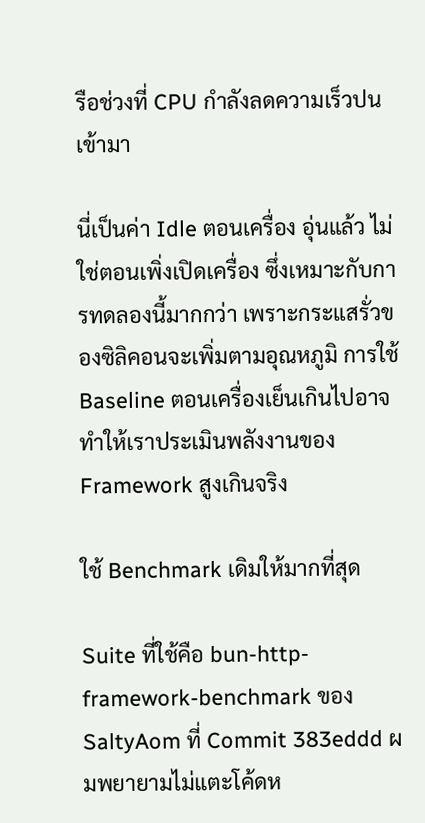รือช่วงที่ CPU กำลังลดความเร็วปนเข้ามา

นี่เป็นค่า Idle ตอนเครื่อง อุ่นแล้ว ไม่ใช่ตอนเพิ่งเปิดเครื่อง ซึ่งเหมาะกับการทดลองนี้มากกว่า เพราะกระแสรั่วของซิลิคอนจะเพิ่มตามอุณหภูมิ การใช้ Baseline ตอนเครื่องเย็นเกินไปอาจทำให้เราประเมินพลังงานของ Framework สูงเกินจริง

ใช้ Benchmark เดิมให้มากที่สุด

Suite ที่ใช้คือ bun-http-framework-benchmark ของ SaltyAom ที่ Commit 383eddd ผมพยายามไม่แตะโค้ดห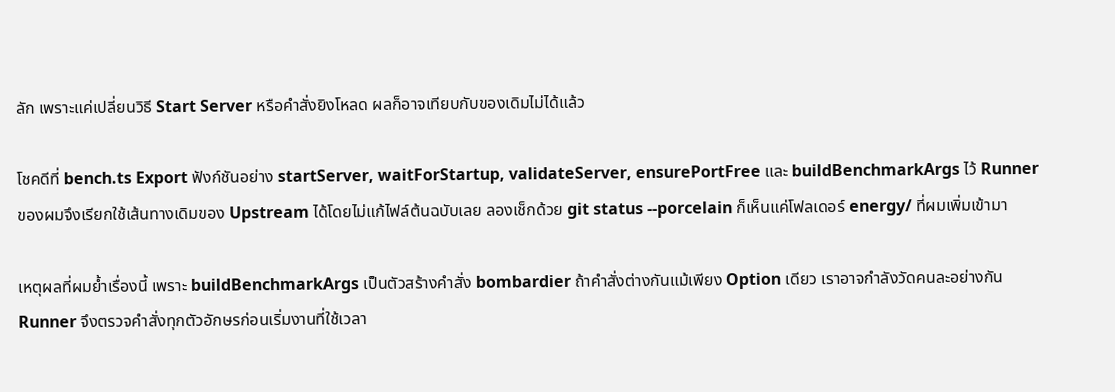ลัก เพราะแค่เปลี่ยนวิธี Start Server หรือคำสั่งยิงโหลด ผลก็อาจเทียบกับของเดิมไม่ได้แล้ว

โชคดีที่ bench.ts Export ฟังก์ชันอย่าง startServer, waitForStartup, validateServer, ensurePortFree และ buildBenchmarkArgs ไว้ Runner ของผมจึงเรียกใช้เส้นทางเดิมของ Upstream ได้โดยไม่แก้ไฟล์ต้นฉบับเลย ลองเช็กด้วย git status --porcelain ก็เห็นแค่โฟลเดอร์ energy/ ที่ผมเพิ่มเข้ามา

เหตุผลที่ผมย้ำเรื่องนี้ เพราะ buildBenchmarkArgs เป็นตัวสร้างคำสั่ง bombardier ถ้าคำสั่งต่างกันแม้เพียง Option เดียว เราอาจกำลังวัดคนละอย่างกัน Runner จึงตรวจคำสั่งทุกตัวอักษรก่อนเริ่มงานที่ใช้เวลา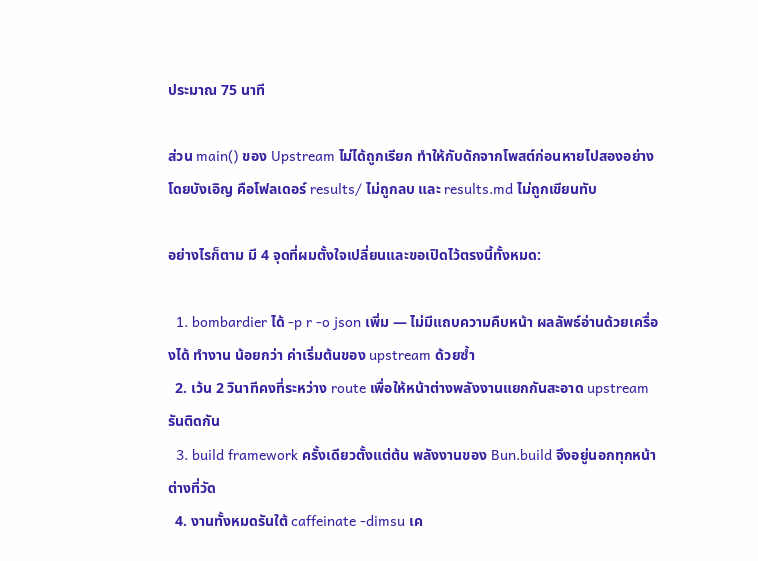ประมาณ 75 นาที

ส่วน main() ของ Upstream ไม่ได้ถูกเรียก ทำให้กับดักจากโพสต์ก่อนหายไปสองอย่างโดยบังเอิญ คือโฟลเดอร์ results/ ไม่ถูกลบ และ results.md ไม่ถูกเขียนทับ

อย่างไรก็ตาม มี 4 จุดที่ผมตั้งใจเปลี่ยนและขอเปิดไว้ตรงนี้ทั้งหมด:

  1. bombardier ได้ -p r -o json เพิ่ม — ไม่มีแถบความคืบหน้า ผลลัพธ์อ่านด้วยเครื่องได้ ทำงาน น้อยกว่า ค่าเริ่มต้นของ upstream ด้วยซ้ำ
  2. เว้น 2 วินาทีคงที่ระหว่าง route เพื่อให้หน้าต่างพลังงานแยกกันสะอาด upstream รันติดกัน
  3. build framework ครั้งเดียวตั้งแต่ต้น พลังงานของ Bun.build จึงอยู่นอกทุกหน้าต่างที่วัด
  4. งานทั้งหมดรันใต้ caffeinate -dimsu เค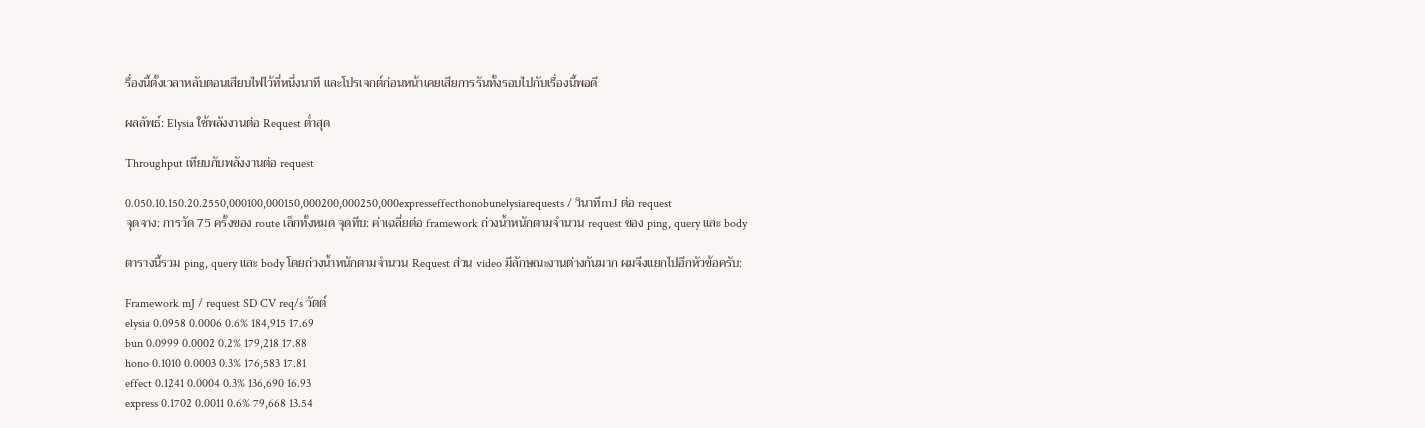รื่องนี้ตั้งเวลาหลับตอนเสียบไฟไว้ที่หนึ่งนาที และโปรเจกต์ก่อนหน้าเคยเสียการรันทั้งรอบไปกับเรื่องนี้พอดี

ผลลัพธ์: Elysia ใช้พลังงานต่อ Request ต่ำสุด

Throughput เทียบกับพลังงานต่อ request

0.050.10.150.20.2550,000100,000150,000200,000250,000expresseffecthonobunelysiarequests / วินาทีmJ ต่อ request
จุดจาง: การวัด 75 ครั้งของ route เล็กทั้งหมด จุดทึบ: ค่าเฉลี่ยต่อ framework ถ่วงน้ำหนักตามจำนวน request ของ ping, query และ body

ตารางนี้รวม ping, query และ body โดยถ่วงน้ำหนักตามจำนวน Request ส่วน video มีลักษณะงานต่างกันมาก ผมจึงแยกไปอีกหัวข้อครับ:

Framework mJ / request SD CV req/s วัตต์
elysia 0.0958 0.0006 0.6% 184,915 17.69
bun 0.0999 0.0002 0.2% 179,218 17.88
hono 0.1010 0.0003 0.3% 176,583 17.81
effect 0.1241 0.0004 0.3% 136,690 16.93
express 0.1702 0.0011 0.6% 79,668 13.54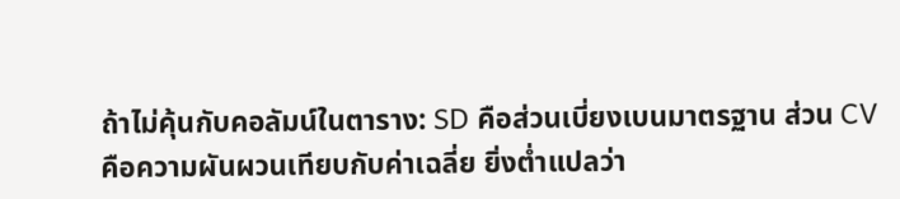ถ้าไม่คุ้นกับคอลัมน์ในตาราง: SD คือส่วนเบี่ยงเบนมาตรฐาน ส่วน CV คือความผันผวนเทียบกับค่าเฉลี่ย ยิ่งต่ำแปลว่า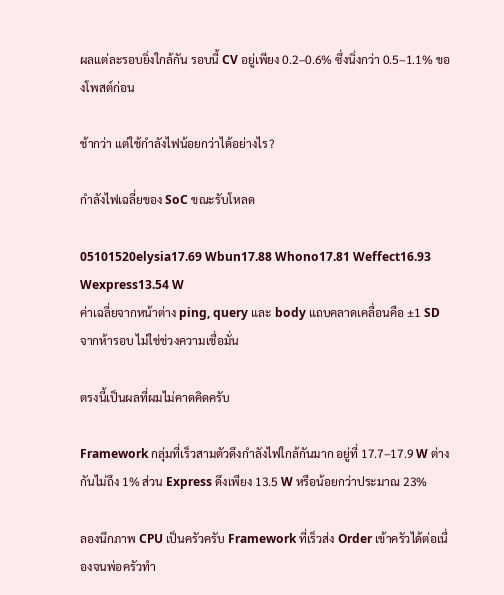ผลแต่ละรอบยิ่งใกล้กัน รอบนี้ CV อยู่เพียง 0.2–0.6% ซึ่งนิ่งกว่า 0.5–1.1% ของโพสต์ก่อน

ช้ากว่า แต่ใช้กำลังไฟน้อยกว่าได้อย่างไร?

กำลังไฟเฉลี่ยของ SoC ขณะรับโหลด

05101520elysia17.69 Wbun17.88 Whono17.81 Weffect16.93 Wexpress13.54 W
ค่าเฉลี่ยจากหน้าต่าง ping, query และ body แถบคลาดเคลื่อนคือ ±1 SD จากห้ารอบ ไม่ใช่ช่วงความเชื่อมั่น

ตรงนี้เป็นผลที่ผมไม่คาดคิดครับ

Framework กลุ่มที่เร็วสามตัวดึงกำลังไฟใกล้กันมาก อยู่ที่ 17.7–17.9 W ต่างกันไม่ถึง 1% ส่วน Express ดึงเพียง 13.5 W หรือน้อยกว่าประมาณ 23%

ลองนึกภาพ CPU เป็นครัวครับ Framework ที่เร็วส่ง Order เข้าครัวได้ต่อเนื่องจนพ่อครัวทำ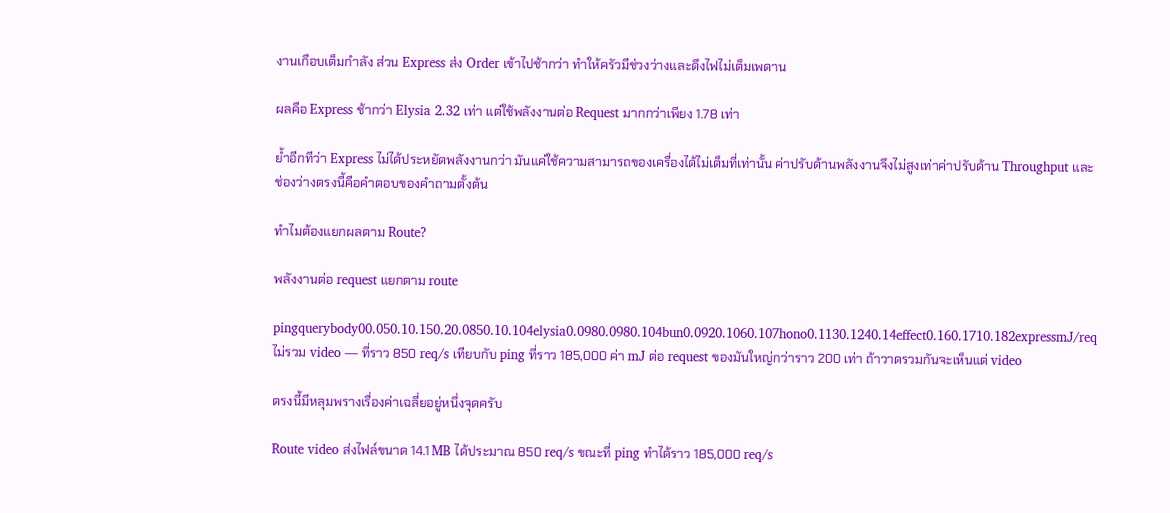งานเกือบเต็มกำลัง ส่วน Express ส่ง Order เข้าไปช้ากว่า ทำให้ครัวมีช่วงว่างและดึงไฟไม่เต็มเพดาน

ผลคือ Express ช้ากว่า Elysia 2.32 เท่า แต่ใช้พลังงานต่อ Request มากกว่าเพียง 1.78 เท่า

ย้ำอีกทีว่า Express ไม่ได้ประหยัดพลังงานกว่า มันแค่ใช้ความสามารถของเครื่องได้ไม่เต็มที่เท่านั้น ค่าปรับด้านพลังงานจึงไม่สูงเท่าค่าปรับด้าน Throughput และช่องว่างตรงนี้คือคำตอบของคำถามตั้งต้น

ทำไมต้องแยกผลตาม Route?

พลังงานต่อ request แยกตาม route

pingquerybody00.050.10.150.20.0850.10.104elysia0.0980.0980.104bun0.0920.1060.107hono0.1130.1240.14effect0.160.1710.182expressmJ/req
ไม่รวม video — ที่ราว 850 req/s เทียบกับ ping ที่ราว 185,000 ค่า mJ ต่อ request ของมันใหญ่กว่าราว 200 เท่า ถ้าวาดรวมกันจะเห็นแต่ video

ตรงนี้มีหลุมพรางเรื่องค่าเฉลี่ยอยู่หนึ่งจุดครับ

Route video ส่งไฟล์ขนาด 14.1 MB ได้ประมาณ 850 req/s ขณะที่ ping ทำได้ราว 185,000 req/s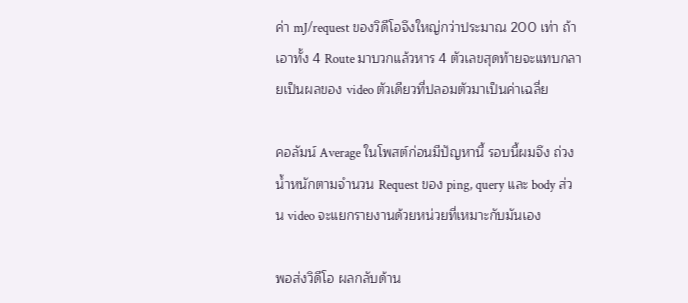ค่า mJ/request ของวิดีโอจึงใหญ่กว่าประมาณ 200 เท่า ถ้าเอาทั้ง 4 Route มาบวกแล้วหาร 4 ตัวเลขสุดท้ายจะแทบกลายเป็นผลของ video ตัวเดียวที่ปลอมตัวมาเป็นค่าเฉลี่ย

คอลัมน์ Average ในโพสต์ก่อนมีปัญหานี้ รอบนี้ผมจึง ถ่วงน้ำหนักตามจำนวน Request ของ ping, query และ body ส่วน video จะแยกรายงานด้วยหน่วยที่เหมาะกับมันเอง

พอส่งวิดีโอ ผลกลับด้าน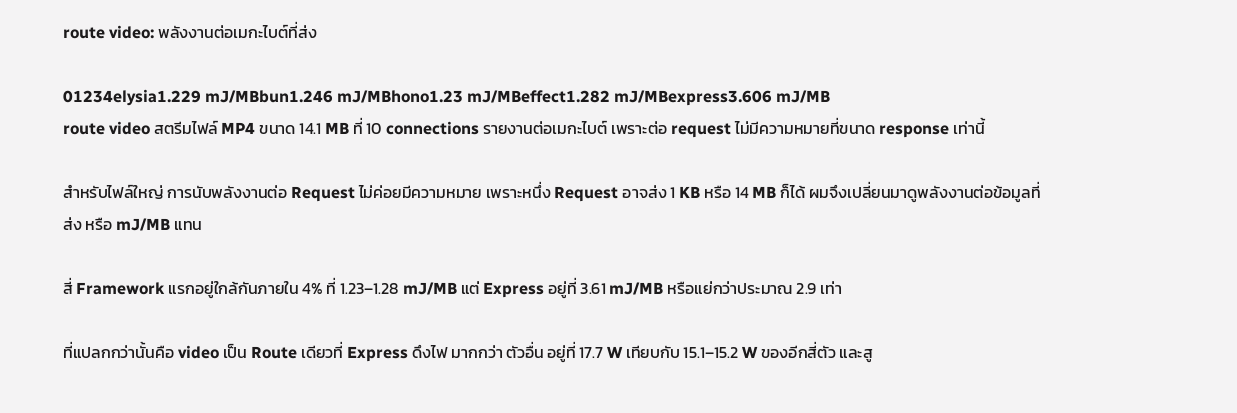route video: พลังงานต่อเมกะไบต์ที่ส่ง

01234elysia1.229 mJ/MBbun1.246 mJ/MBhono1.23 mJ/MBeffect1.282 mJ/MBexpress3.606 mJ/MB
route video สตรีมไฟล์ MP4 ขนาด 14.1 MB ที่ 10 connections รายงานต่อเมกะไบต์ เพราะต่อ request ไม่มีความหมายที่ขนาด response เท่านี้

สำหรับไฟล์ใหญ่ การนับพลังงานต่อ Request ไม่ค่อยมีความหมาย เพราะหนึ่ง Request อาจส่ง 1 KB หรือ 14 MB ก็ได้ ผมจึงเปลี่ยนมาดูพลังงานต่อข้อมูลที่ส่ง หรือ mJ/MB แทน

สี่ Framework แรกอยู่ใกล้กันภายใน 4% ที่ 1.23–1.28 mJ/MB แต่ Express อยู่ที่ 3.61 mJ/MB หรือแย่กว่าประมาณ 2.9 เท่า

ที่แปลกกว่านั้นคือ video เป็น Route เดียวที่ Express ดึงไฟ มากกว่า ตัวอื่น อยู่ที่ 17.7 W เทียบกับ 15.1–15.2 W ของอีกสี่ตัว และสู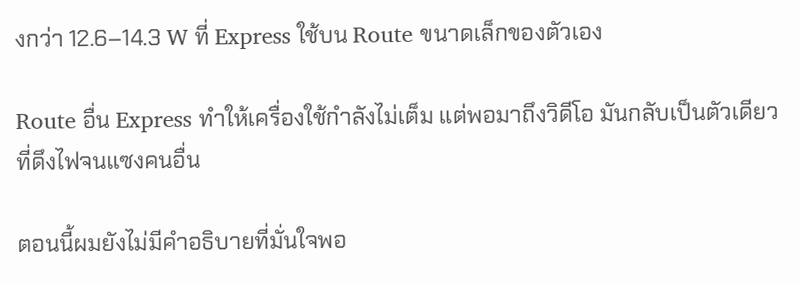งกว่า 12.6–14.3 W ที่ Express ใช้บน Route ขนาดเล็กของตัวเอง

Route อื่น Express ทำให้เครื่องใช้กำลังไม่เต็ม แต่พอมาถึงวิดีโอ มันกลับเป็นตัวเดียวที่ดึงไฟจนแซงคนอื่น

ตอนนี้ผมยังไม่มีคำอธิบายที่มั่นใจพอ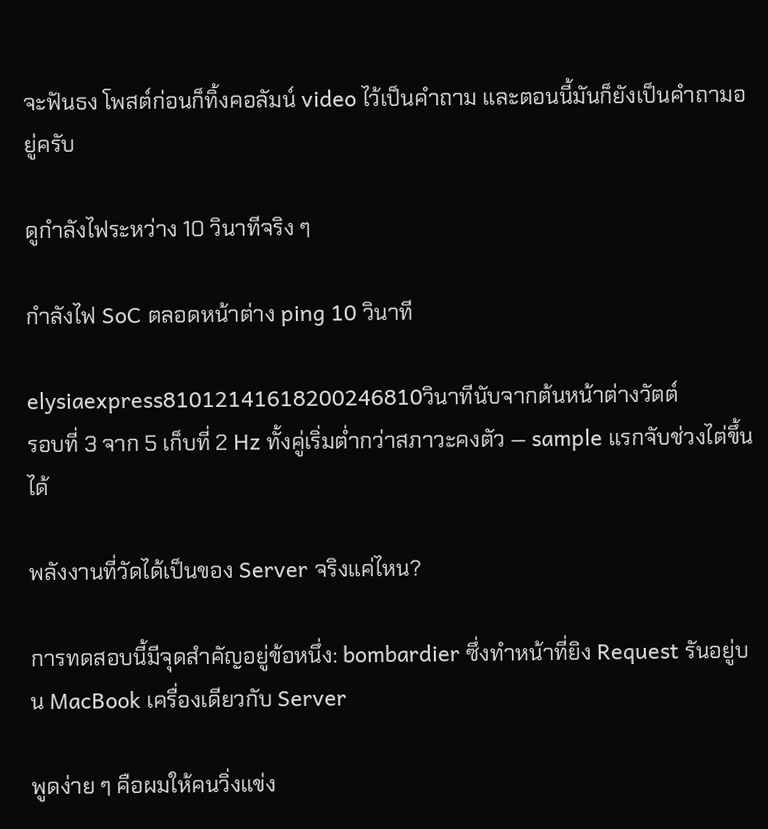จะฟันธง โพสต์ก่อนก็ทิ้งคอลัมน์ video ไว้เป็นคำถาม และตอนนี้มันก็ยังเป็นคำถามอยู่ครับ

ดูกำลังไฟระหว่าง 10 วินาทีจริง ๆ

กำลังไฟ SoC ตลอดหน้าต่าง ping 10 วินาที

elysiaexpress81012141618200246810วินาทีนับจากต้นหน้าต่างวัตต์
รอบที่ 3 จาก 5 เก็บที่ 2 Hz ทั้งคู่เริ่มต่ำกว่าสภาวะคงตัว — sample แรกจับช่วงไต่ขึ้นได้

พลังงานที่วัดได้เป็นของ Server จริงแค่ไหน?

การทดสอบนี้มีจุดสำคัญอยู่ข้อหนึ่ง: bombardier ซึ่งทำหน้าที่ยิง Request รันอยู่บน MacBook เครื่องเดียวกับ Server

พูดง่าย ๆ คือผมให้คนวิ่งแข่ง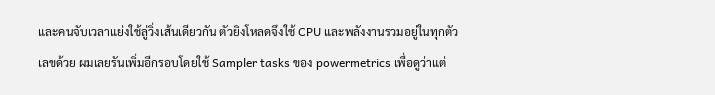และคนจับเวลาแย่งใช้ลู่วิ่งเส้นเดียวกัน ตัวยิงโหลดจึงใช้ CPU และพลังงานรวมอยู่ในทุกตัวเลขด้วย ผมเลยรันเพิ่มอีกรอบโดยใช้ Sampler tasks ของ powermetrics เพื่อดูว่าแต่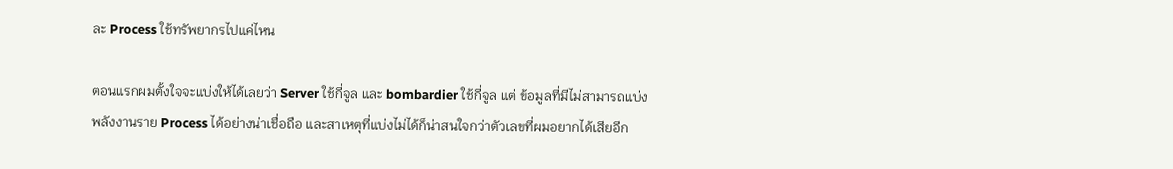ละ Process ใช้ทรัพยากรไปแค่ไหน

ตอนแรกผมตั้งใจจะแบ่งให้ได้เลยว่า Server ใช้กี่จูล และ bombardier ใช้กี่จูล แต่ ข้อมูลที่มีไม่สามารถแบ่งพลังงานราย Process ได้อย่างน่าเชื่อถือ และสาเหตุที่แบ่งไม่ได้ก็น่าสนใจกว่าตัวเลขที่ผมอยากได้เสียอีก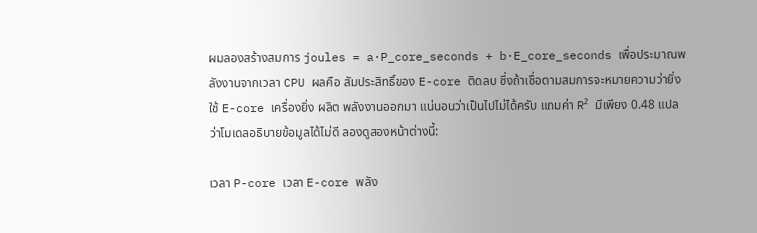ผมลองสร้างสมการ joules = a·P_core_seconds + b·E_core_seconds เพื่อประมาณพลังงานจากเวลา CPU ผลคือ สัมประสิทธิ์ของ E-core ติดลบ ซึ่งถ้าเชื่อตามสมการจะหมายความว่ายิ่งใช้ E-core เครื่องยิ่ง ผลิต พลังงานออกมา แน่นอนว่าเป็นไปไม่ได้ครับ แถมค่า R² มีเพียง 0.48 แปลว่าโมเดลอธิบายข้อมูลได้ไม่ดี ลองดูสองหน้าต่างนี้:

เวลา P-core เวลา E-core พลัง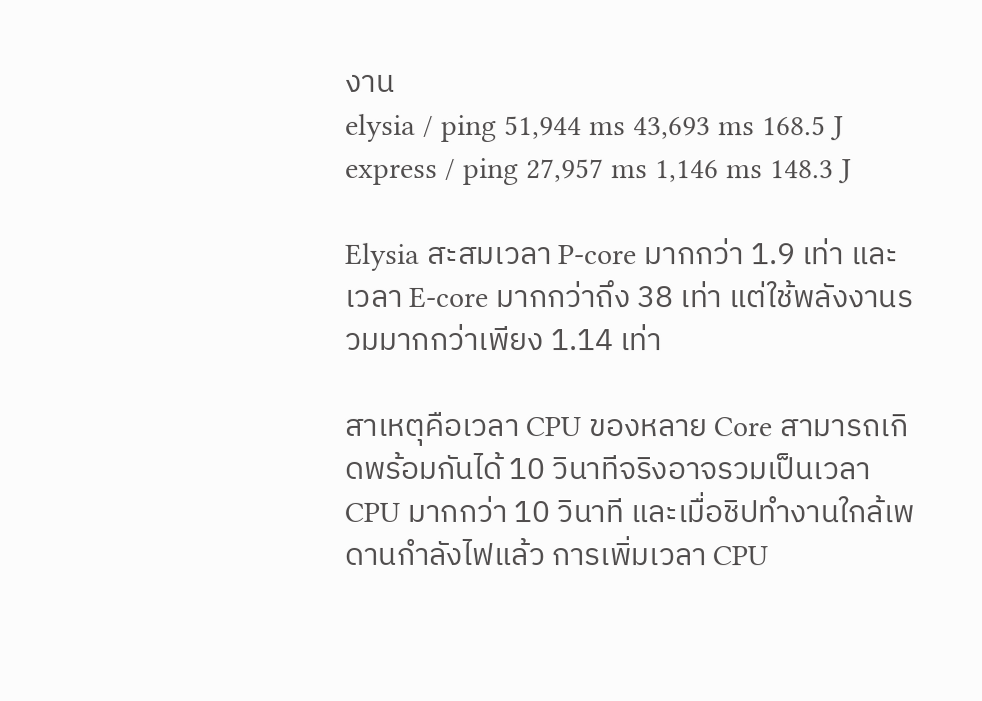งาน
elysia / ping 51,944 ms 43,693 ms 168.5 J
express / ping 27,957 ms 1,146 ms 148.3 J

Elysia สะสมเวลา P-core มากกว่า 1.9 เท่า และเวลา E-core มากกว่าถึง 38 เท่า แต่ใช้พลังงานรวมมากกว่าเพียง 1.14 เท่า

สาเหตุคือเวลา CPU ของหลาย Core สามารถเกิดพร้อมกันได้ 10 วินาทีจริงอาจรวมเป็นเวลา CPU มากกว่า 10 วินาที และเมื่อชิปทำงานใกล้เพดานกำลังไฟแล้ว การเพิ่มเวลา CPU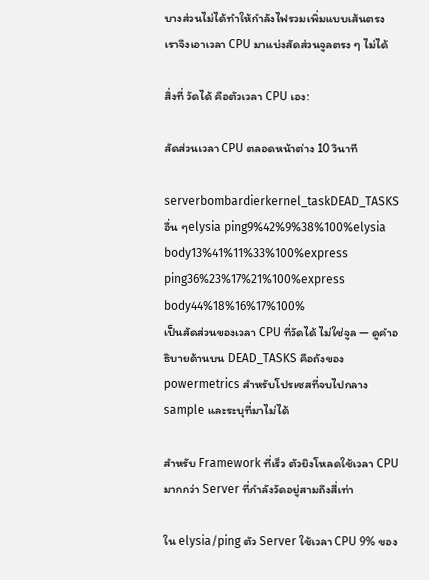บางส่วนไม่ได้ทำให้กำลังไฟรวมเพิ่มแบบเส้นตรง เราจึงเอาเวลา CPU มาแบ่งสัดส่วนจูลตรง ๆ ไม่ได้

สิ่งที่ วัดได้ คือตัวเวลา CPU เอง:

สัดส่วนเวลา CPU ตลอดหน้าต่าง 10 วินาที

serverbombardierkernel_taskDEAD_TASKSอื่น ๆelysia ping9%42%9%38%100%elysia body13%41%11%33%100%express ping36%23%17%21%100%express body44%18%16%17%100%
เป็นสัดส่วนของเวลา CPU ที่วัดได้ ไม่ใช่จูล — ดูคำอธิบายด้านบน DEAD_TASKS คือถังของ powermetrics สำหรับโปรเซสที่จบไปกลาง sample และระบุที่มาไม่ได้

สำหรับ Framework ที่เร็ว ตัวยิงโหลดใช้เวลา CPU มากกว่า Server ที่กำลังวัดอยู่สามถึงสี่เท่า

ใน elysia/ping ตัว Server ใช้เวลา CPU 9% ของ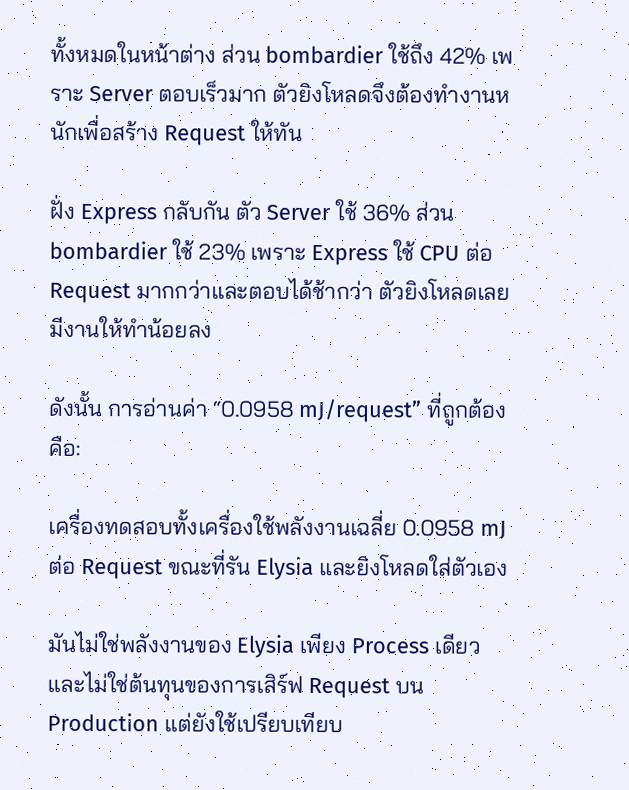ทั้งหมดในหน้าต่าง ส่วน bombardier ใช้ถึง 42% เพราะ Server ตอบเร็วมาก ตัวยิงโหลดจึงต้องทำงานหนักเพื่อสร้าง Request ให้ทัน

ฝั่ง Express กลับกัน ตัว Server ใช้ 36% ส่วน bombardier ใช้ 23% เพราะ Express ใช้ CPU ต่อ Request มากกว่าและตอบได้ช้ากว่า ตัวยิงโหลดเลยมีงานให้ทำน้อยลง

ดังนั้น การอ่านค่า “0.0958 mJ/request” ที่ถูกต้องคือ:

เครื่องทดสอบทั้งเครื่องใช้พลังงานเฉลี่ย 0.0958 mJ ต่อ Request ขณะที่รัน Elysia และยิงโหลดใส่ตัวเอง

มันไม่ใช่พลังงานของ Elysia เพียง Process เดียว และไม่ใช่ต้นทุนของการเสิร์ฟ Request บน Production แต่ยังใช้เปรียบเทียบ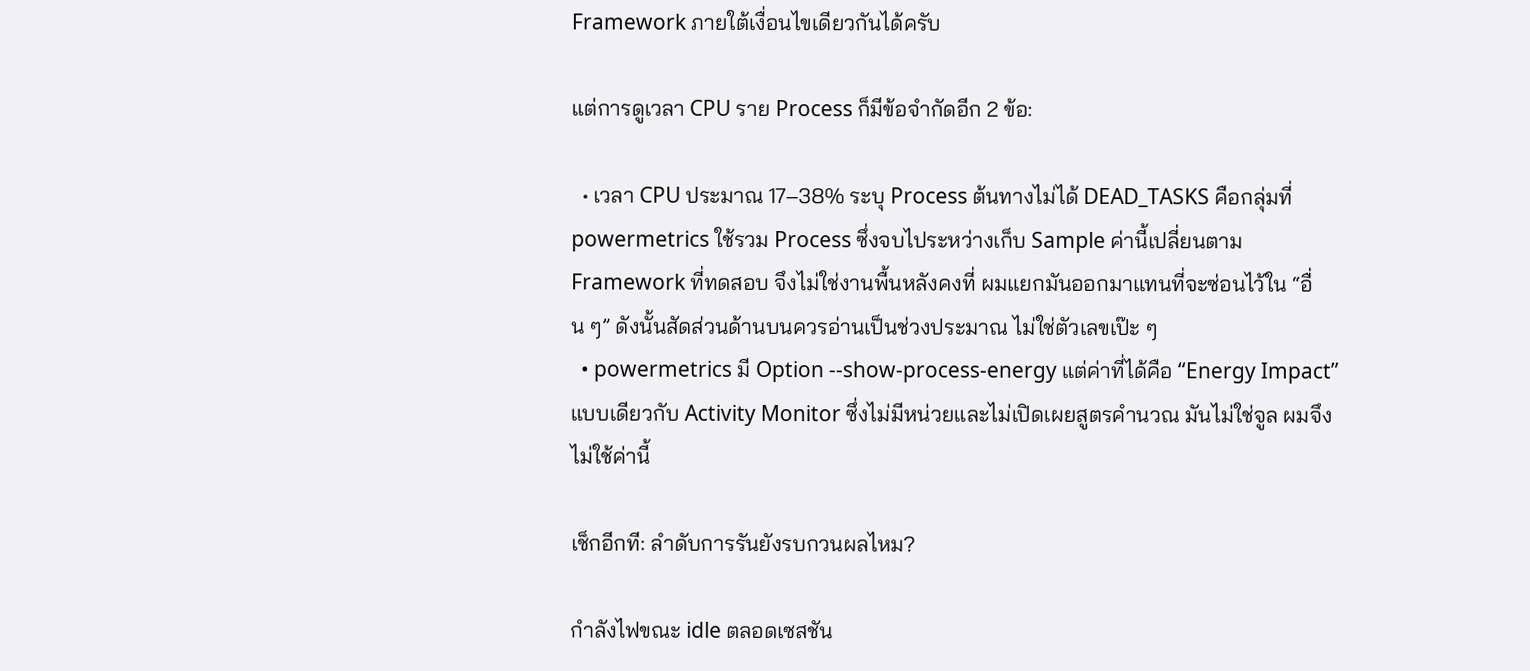Framework ภายใต้เงื่อนไขเดียวกันได้ครับ

แต่การดูเวลา CPU ราย Process ก็มีข้อจำกัดอีก 2 ข้อ:

  • เวลา CPU ประมาณ 17–38% ระบุ Process ต้นทางไม่ได้ DEAD_TASKS คือกลุ่มที่ powermetrics ใช้รวม Process ซึ่งจบไประหว่างเก็บ Sample ค่านี้เปลี่ยนตาม Framework ที่ทดสอบ จึงไม่ใช่งานพื้นหลังคงที่ ผมแยกมันออกมาแทนที่จะซ่อนไว้ใน “อื่น ๆ” ดังนั้นสัดส่วนด้านบนควรอ่านเป็นช่วงประมาณ ไม่ใช่ตัวเลขเป๊ะ ๆ
  • powermetrics มี Option --show-process-energy แต่ค่าที่ได้คือ “Energy Impact” แบบเดียวกับ Activity Monitor ซึ่งไม่มีหน่วยและไม่เปิดเผยสูตรคำนวณ มันไม่ใช่จูล ผมจึงไม่ใช้ค่านี้

เช็กอีกที: ลำดับการรันยังรบกวนผลไหม?

กำลังไฟขณะ idle ตลอดเซสชัน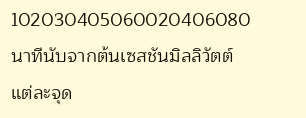102030405060020406080นาทีนับจากต้นเซสชันมิลลิวัตต์
แต่ละจุด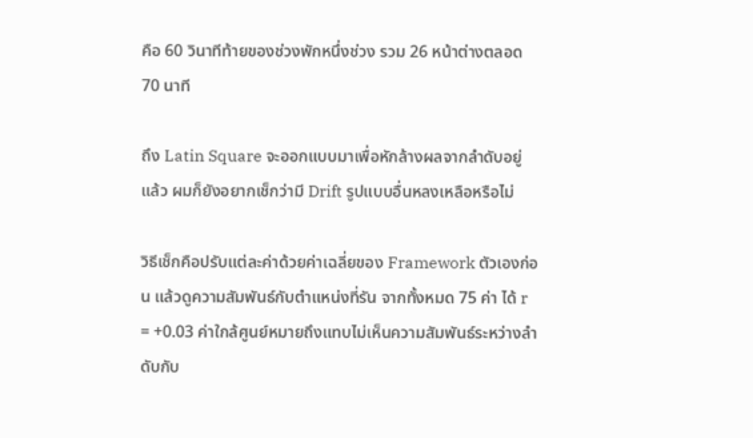คือ 60 วินาทีท้ายของช่วงพักหนึ่งช่วง รวม 26 หน้าต่างตลอด 70 นาที

ถึง Latin Square จะออกแบบมาเพื่อหักล้างผลจากลำดับอยู่แล้ว ผมก็ยังอยากเช็กว่ามี Drift รูปแบบอื่นหลงเหลือหรือไม่

วิธีเช็กคือปรับแต่ละค่าด้วยค่าเฉลี่ยของ Framework ตัวเองก่อน แล้วดูความสัมพันธ์กับตำแหน่งที่รัน จากทั้งหมด 75 ค่า ได้ r = +0.03 ค่าใกล้ศูนย์หมายถึงแทบไม่เห็นความสัมพันธ์ระหว่างลำดับกับ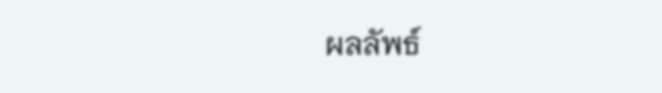ผลลัพธ์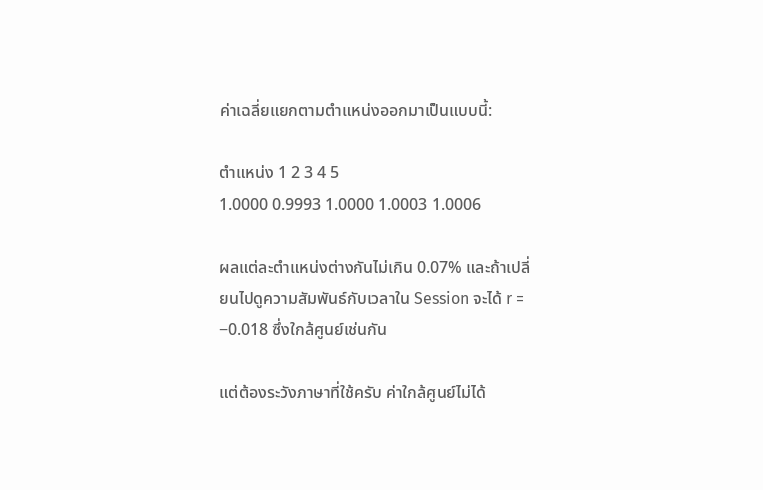ค่าเฉลี่ยแยกตามตำแหน่งออกมาเป็นแบบนี้:

ตำแหน่ง 1 2 3 4 5
1.0000 0.9993 1.0000 1.0003 1.0006

ผลแต่ละตำแหน่งต่างกันไม่เกิน 0.07% และถ้าเปลี่ยนไปดูความสัมพันธ์กับเวลาใน Session จะได้ r = −0.018 ซึ่งใกล้ศูนย์เช่นกัน

แต่ต้องระวังภาษาที่ใช้ครับ ค่าใกล้ศูนย์ไม่ได้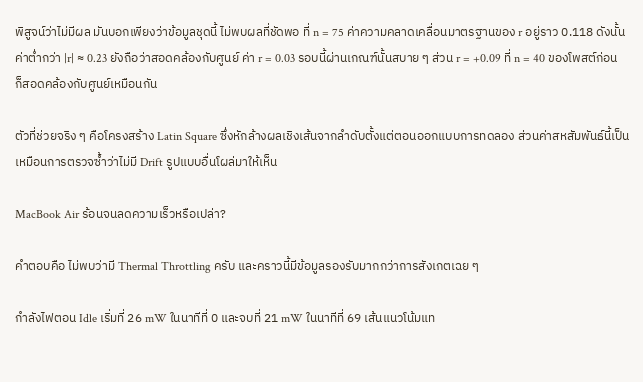พิสูจน์ว่าไม่มีผล มันบอกเพียงว่าข้อมูลชุดนี้ ไม่พบผลที่ชัดพอ ที่ n = 75 ค่าความคลาดเคลื่อนมาตรฐานของ r อยู่ราว 0.118 ดังนั้นค่าต่ำกว่า |r| ≈ 0.23 ยังถือว่าสอดคล้องกับศูนย์ ค่า r = 0.03 รอบนี้ผ่านเกณฑ์นั้นสบาย ๆ ส่วน r = +0.09 ที่ n = 40 ของโพสต์ก่อนก็สอดคล้องกับศูนย์เหมือนกัน

ตัวที่ช่วยจริง ๆ คือโครงสร้าง Latin Square ซึ่งหักล้างผลเชิงเส้นจากลำดับตั้งแต่ตอนออกแบบการทดลอง ส่วนค่าสหสัมพันธ์นี้เป็นเหมือนการตรวจซ้ำว่าไม่มี Drift รูปแบบอื่นโผล่มาให้เห็น

MacBook Air ร้อนจนลดความเร็วหรือเปล่า?

คำตอบคือ ไม่พบว่ามี Thermal Throttling ครับ และคราวนี้มีข้อมูลรองรับมากกว่าการสังเกตเฉย ๆ

กำลังไฟตอน Idle เริ่มที่ 26 mW ในนาทีที่ 0 และจบที่ 21 mW ในนาทีที่ 69 เส้นแนวโน้มแท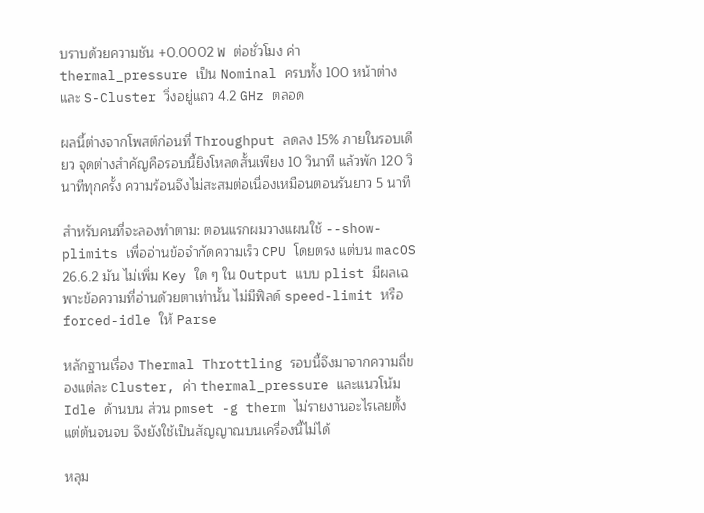บราบด้วยความชัน +0.0002 W ต่อชั่วโมง ค่า thermal_pressure เป็น Nominal ครบทั้ง 100 หน้าต่าง และ S-Cluster วิ่งอยู่แถว 4.2 GHz ตลอด

ผลนี้ต่างจากโพสต์ก่อนที่ Throughput ลดลง 15% ภายในรอบเดียว จุดต่างสำคัญคือรอบนี้ยิงโหลดสั้นเพียง 10 วินาที แล้วพัก 120 วินาทีทุกครั้ง ความร้อนจึงไม่สะสมต่อเนื่องเหมือนตอนรันยาว 5 นาที

สำหรับคนที่จะลองทำตาม: ตอนแรกผมวางแผนใช้ --show-plimits เพื่ออ่านข้อจำกัดความเร็ว CPU โดยตรง แต่บน macOS 26.6.2 มัน ไม่เพิ่ม Key ใด ๆ ใน Output แบบ plist มีผลเฉพาะข้อความที่อ่านด้วยตาเท่านั้น ไม่มีฟิลด์ speed-limit หรือ forced-idle ให้ Parse

หลักฐานเรื่อง Thermal Throttling รอบนี้จึงมาจากความถี่ของแต่ละ Cluster, ค่า thermal_pressure และแนวโน้ม Idle ด้านบน ส่วน pmset -g therm ไม่รายงานอะไรเลยตั้งแต่ต้นจนจบ จึงยังใช้เป็นสัญญาณบนเครื่องนี้ไม่ได้

หลุม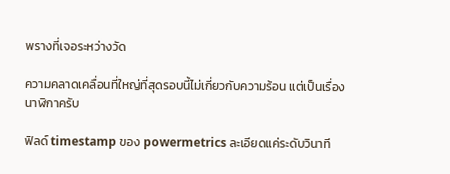พรางที่เจอระหว่างวัด

ความคลาดเคลื่อนที่ใหญ่ที่สุดรอบนี้ไม่เกี่ยวกับความร้อน แต่เป็นเรื่องนาฬิกาครับ

ฟิลด์ timestamp ของ powermetrics ละเอียดแค่ระดับวินาที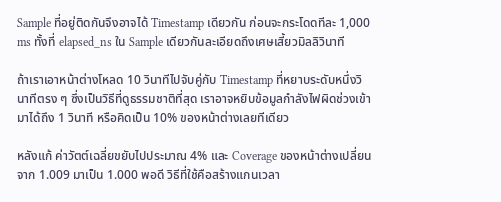Sample ที่อยู่ติดกันจึงอาจได้ Timestamp เดียวกัน ก่อนจะกระโดดทีละ 1,000 ms ทั้งที่ elapsed_ns ใน Sample เดียวกันละเอียดถึงเศษเสี้ยวมิลลิวินาที

ถ้าเราเอาหน้าต่างโหลด 10 วินาทีไปจับคู่กับ Timestamp ที่หยาบระดับหนึ่งวินาทีตรง ๆ ซึ่งเป็นวิธีที่ดูธรรมชาติที่สุด เราอาจหยิบข้อมูลกำลังไฟผิดช่วงเข้ามาได้ถึง 1 วินาที หรือคิดเป็น 10% ของหน้าต่างเลยทีเดียว

หลังแก้ ค่าวัตต์เฉลี่ยขยับไปประมาณ 4% และ Coverage ของหน้าต่างเปลี่ยนจาก 1.009 มาเป็น 1.000 พอดี วิธีที่ใช้คือสร้างแกนเวลา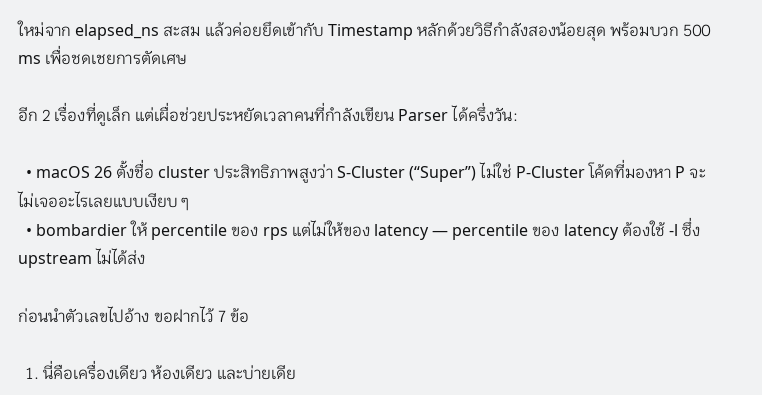ใหม่จาก elapsed_ns สะสม แล้วค่อยยึดเข้ากับ Timestamp หลักด้วยวิธีกำลังสองน้อยสุด พร้อมบวก 500 ms เพื่อชดเชยการตัดเศษ

อีก 2 เรื่องที่ดูเล็ก แต่เผื่อช่วยประหยัดเวลาคนที่กำลังเขียน Parser ได้ครึ่งวัน:

  • macOS 26 ตั้งชื่อ cluster ประสิทธิภาพสูงว่า S-Cluster (“Super”) ไม่ใช่ P-Cluster โค้ดที่มองหา P จะไม่เจออะไรเลยแบบเงียบ ๆ
  • bombardier ให้ percentile ของ rps แต่ไม่ให้ของ latency — percentile ของ latency ต้องใช้ -l ซึ่ง upstream ไม่ได้ส่ง

ก่อนนำตัวเลขไปอ้าง ขอฝากไว้ 7 ข้อ

  1. นี่คือเครื่องเดียว ห้องเดียว และบ่ายเดีย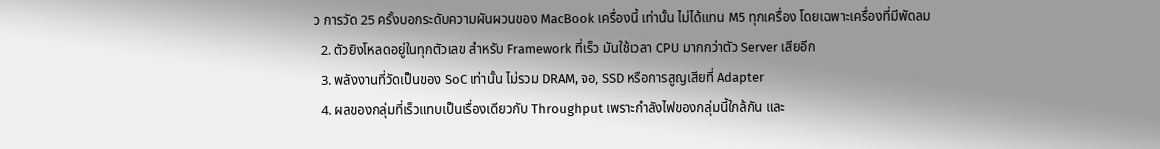ว การวัด 25 ครั้งบอกระดับความผันผวนของ MacBook เครื่องนี้ เท่านั้น ไม่ได้แทน M5 ทุกเครื่อง โดยเฉพาะเครื่องที่มีพัดลม
  2. ตัวยิงโหลดอยู่ในทุกตัวเลข สำหรับ Framework ที่เร็ว มันใช้เวลา CPU มากกว่าตัว Server เสียอีก
  3. พลังงานที่วัดเป็นของ SoC เท่านั้น ไม่รวม DRAM, จอ, SSD หรือการสูญเสียที่ Adapter
  4. ผลของกลุ่มที่เร็วแทบเป็นเรื่องเดียวกับ Throughput เพราะกำลังไฟของกลุ่มนี้ใกล้กัน และ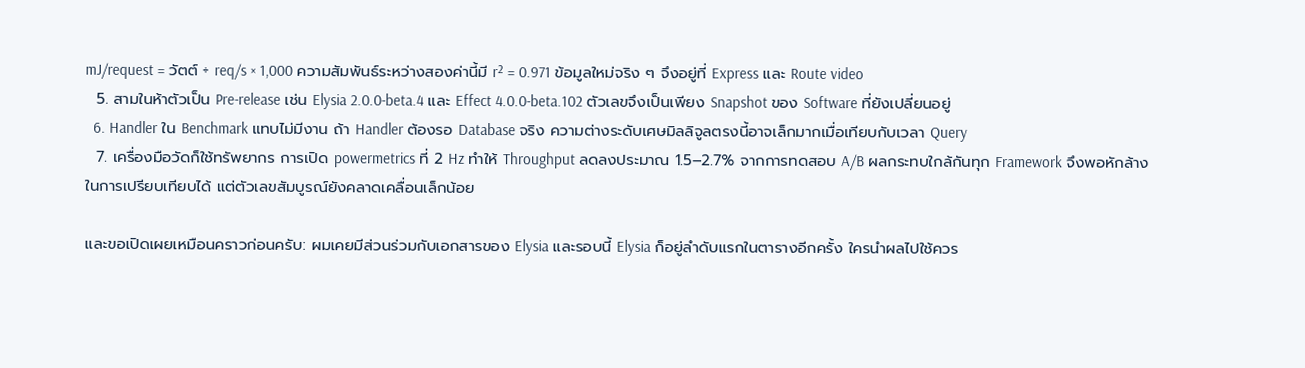mJ/request = วัตต์ ÷ req/s × 1,000 ความสัมพันธ์ระหว่างสองค่านี้มี r² = 0.971 ข้อมูลใหม่จริง ๆ จึงอยู่ที่ Express และ Route video
  5. สามในห้าตัวเป็น Pre-release เช่น Elysia 2.0.0-beta.4 และ Effect 4.0.0-beta.102 ตัวเลขจึงเป็นเพียง Snapshot ของ Software ที่ยังเปลี่ยนอยู่
  6. Handler ใน Benchmark แทบไม่มีงาน ถ้า Handler ต้องรอ Database จริง ความต่างระดับเศษมิลลิจูลตรงนี้อาจเล็กมากเมื่อเทียบกับเวลา Query
  7. เครื่องมือวัดก็ใช้ทรัพยากร การเปิด powermetrics ที่ 2 Hz ทำให้ Throughput ลดลงประมาณ 1.5–2.7% จากการทดสอบ A/B ผลกระทบใกล้กันทุก Framework จึงพอหักล้างในการเปรียบเทียบได้ แต่ตัวเลขสัมบูรณ์ยังคลาดเคลื่อนเล็กน้อย

และขอเปิดเผยเหมือนคราวก่อนครับ: ผมเคยมีส่วนร่วมกับเอกสารของ Elysia และรอบนี้ Elysia ก็อยู่ลำดับแรกในตารางอีกครั้ง ใครนำผลไปใช้ควร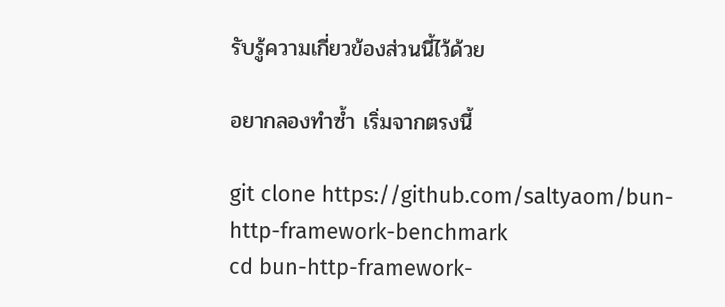รับรู้ความเกี่ยวข้องส่วนนี้ไว้ด้วย

อยากลองทำซ้ำ เริ่มจากตรงนี้

git clone https://github.com/saltyaom/bun-http-framework-benchmark
cd bun-http-framework-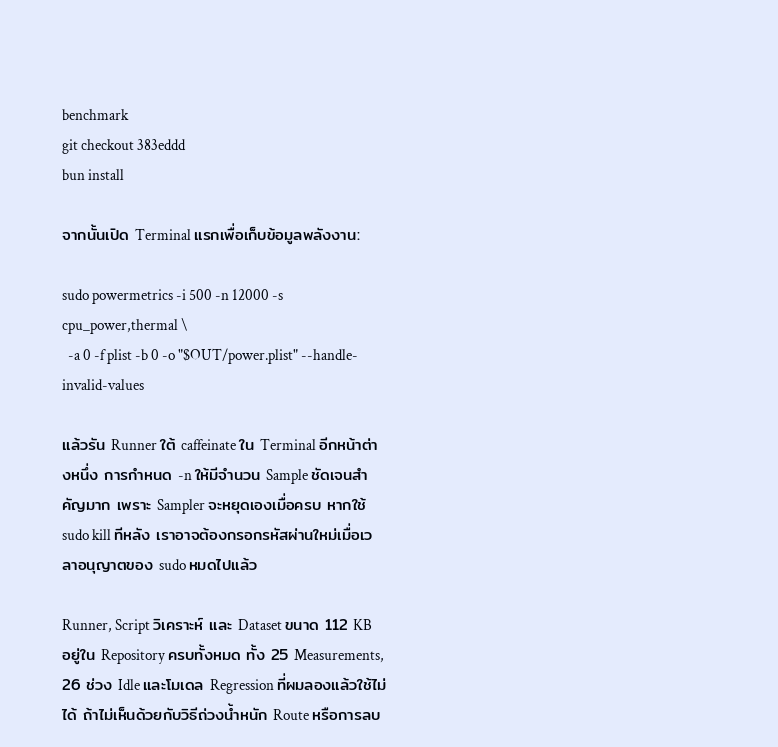benchmark
git checkout 383eddd
bun install

จากนั้นเปิด Terminal แรกเพื่อเก็บข้อมูลพลังงาน:

sudo powermetrics -i 500 -n 12000 -s cpu_power,thermal \
  -a 0 -f plist -b 0 -o "$OUT/power.plist" --handle-invalid-values

แล้วรัน Runner ใต้ caffeinate ใน Terminal อีกหน้าต่างหนึ่ง การกำหนด -n ให้มีจำนวน Sample ชัดเจนสำคัญมาก เพราะ Sampler จะหยุดเองเมื่อครบ หากใช้ sudo kill ทีหลัง เราอาจต้องกรอกรหัสผ่านใหม่เมื่อเวลาอนุญาตของ sudo หมดไปแล้ว

Runner, Script วิเคราะห์ และ Dataset ขนาด 112 KB อยู่ใน Repository ครบทั้งหมด ทั้ง 25 Measurements, 26 ช่วง Idle และโมเดล Regression ที่ผมลองแล้วใช้ไม่ได้ ถ้าไม่เห็นด้วยกับวิธีถ่วงน้ำหนัก Route หรือการลบ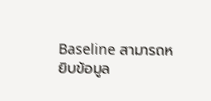Baseline สามารถหยิบข้อมูล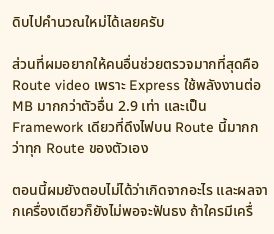ดิบไปคำนวณใหม่ได้เลยครับ

ส่วนที่ผมอยากให้คนอื่นช่วยตรวจมากที่สุดคือ Route video เพราะ Express ใช้พลังงานต่อ MB มากกว่าตัวอื่น 2.9 เท่า และเป็น Framework เดียวที่ดึงไฟบน Route นี้มากกว่าทุก Route ของตัวเอง

ตอนนี้ผมยังตอบไม่ได้ว่าเกิดจากอะไร และผลจากเครื่องเดียวก็ยังไม่พอจะฟันธง ถ้าใครมีเครื่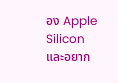อง Apple Silicon และอยาก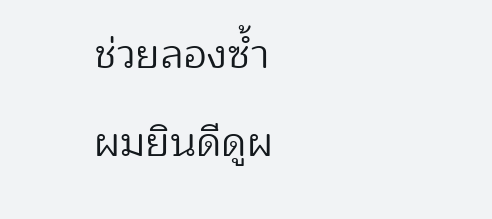ช่วยลองซ้ำ ผมยินดีดูผ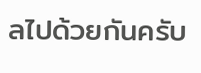ลไปด้วยกันครับ